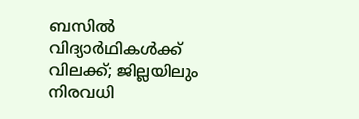ബസിൽ വിദ്യാർഥികൾക്ക് വിലക്ക്; ജില്ലയിലും നിരവധി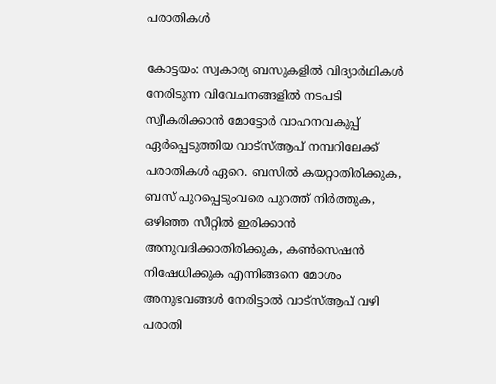പരാതികൾ

കോട്ടയം: സ്വകാര്യ ബസുകളിൽ വിദ്യാർഥികൾ നേരിടുന്ന വിവേചനങ്ങളിൽ നടപടി സ്വീകരിക്കാൻ മോട്ടോർ വാഹനവകുപ്പ് ഏർപ്പെടുത്തിയ വാട്സ്ആപ് നമ്പറിലേക്ക് പരാതികൾ ഏറെ. ബസിൽ കയറ്റാതിരിക്കുക, ബസ് പുറപ്പെടുംവരെ പുറത്ത് നിർത്തുക, ഒഴിഞ്ഞ സീറ്റിൽ ഇരിക്കാൻ അനുവദിക്കാതിരിക്കുക, കൺസെഷൻ നിഷേധിക്കുക എന്നിങ്ങനെ മോശം അനുഭവങ്ങൾ നേരിട്ടാൽ വാട്സ്ആപ് വഴി പരാതി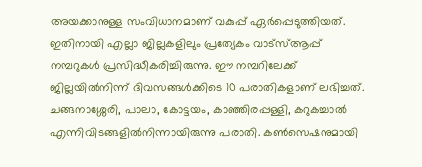അയക്കാനുള്ള സംവിധാനമാണ് വകുപ്പ് ഏർപ്പെടുത്തിയത്. ഇതിനായി എല്ലാ ജില്ലകളിലും പ്രത്യേകം വാട്സ്ആപ്പ് നമ്പറുകൾ പ്രസിദ്ധീകരിച്ചിരുന്നു. ഈ നമ്പറിലേക്ക്  ജില്ലയിൽനിന്ന് ദിവസങ്ങൾക്കിടെ 10 പരാതികളാണ് ലഭിച്ചത്. ചങ്ങനാശ്ശേരി, പാലാ, കോട്ടയം, കാഞ്ഞിരപ്പള്ളി, കറുകച്ചാൽ എന്നിവിടങ്ങളിൽനിന്നായിരുന്നു പരാതി. കൺസെഷനുമായി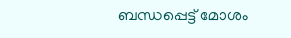ബന്ധപ്പെട്ട് മോശം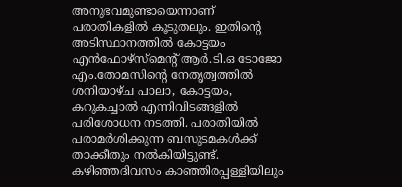അനുഭവമുണ്ടായെന്നാണ് പരാതികളിൽ കൂടുതലും. ഇതിന്‍റെ അടിസ്ഥാനത്തിൽ കോട്ടയം എൻഫോഴ്സ്മെന്‍റ് ആർ.ടി.ഒ ടോജോ എം.തോമസിന്‍റെ നേതൃത്വത്തിൽ ശനിയാഴ്ച പാലാ, കോട്ടയം, കറുകച്ചാൽ എന്നിവിടങ്ങളിൽ പരിശോധന നടത്തി. പരാതിയിൽ പരാമർശിക്കുന്ന ബസുടമകൾക്ക് താക്കീതും നൽകിയിട്ടുണ്ട്. കഴിഞ്ഞദിവസം കാഞ്ഞിരപ്പള്ളിയിലും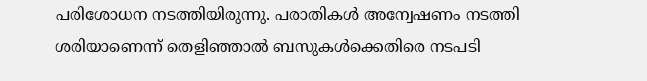പരിശോധന നടത്തിയിരുന്നു. പരാതികൾ അന്വേഷണം നടത്തി ശരിയാണെന്ന് തെളിഞ്ഞാൽ ബസുകൾക്കെതിരെ നടപടി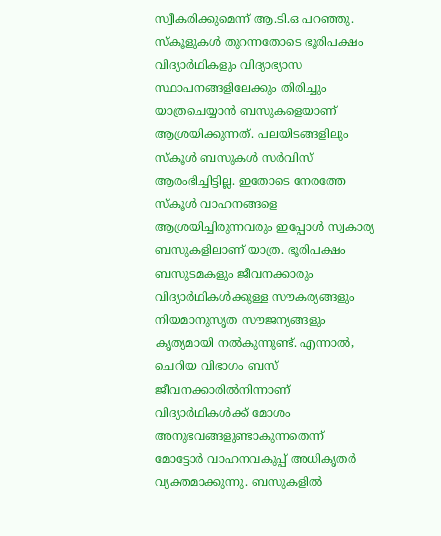സ്വീകരിക്കുമെന്ന് ആ.ടി.ഒ പറഞ്ഞു. സ്കൂളുകൾ തുറന്നതോടെ ഭൂരിപക്ഷം വിദ്യാർഥികളും വിദ്യാഭ്യാസ സ്ഥാപനങ്ങളിലേക്കും തിരിച്ചും യാത്രചെയ്യാൻ ബസുകളെയാണ് ആശ്രയിക്കുന്നത്. പലയിടങ്ങളിലും സ്കൂൾ ബസുകൾ സർവിസ് ആരംഭിച്ചിട്ടില്ല. ഇതോടെ നേരത്തേ സ്കൂൾ വാഹനങ്ങളെ ആശ്രയിച്ചിരുന്നവരും ഇപ്പോൾ സ്വകാര്യ ബസുകളിലാണ് യാത്ര. ഭൂരിപക്ഷം ബസുടമകളും ജീവനക്കാരും വിദ്യാർഥികൾക്കുള്ള സൗകര്യങ്ങളും നിയമാനുസൃത സൗജന്യങ്ങളും കൃത്യമായി നൽകുന്നുണ്ട്. എന്നാൽ, ചെറിയ വിഭാഗം ബസ് ജീവനക്കാരിൽനിന്നാണ് വിദ്യാർഥികൾക്ക് മോശം അനുഭവങ്ങളുണ്ടാകുന്നതെന്ന് മോട്ടോർ വാഹനവകുപ്പ് അധികൃതർ വ്യക്തമാക്കുന്നു. ബസുകളിൽ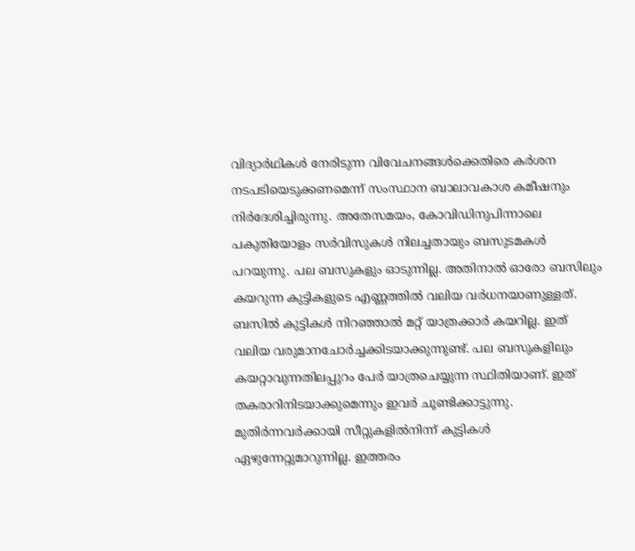വിദ്യാർഥികൾ നേരിടുന്ന വിവേചനങ്ങൾക്കെതിരെ കർശന നടപടിയെടുക്കണമെന്ന് സംസ്ഥാന ബാലാവകാശ കമീഷനും നിർദേശിച്ചിരുന്നു. അതേസമയം, കോവിഡിനുപിന്നാലെ പകുതിയോളം സർവിസുകൾ നിലച്ചതായും ബസുടമകൾ പറയുന്നു. പല ബസുകളും ഓടുന്നില്ല. അതിനാൽ ഓരോ ബസിലും കയറുന്ന കുട്ടികളുടെ എണ്ണത്തിൽ വലിയ വർധനയാണുള്ളത്. ബസിൽ കുട്ടികൾ നിറഞ്ഞാൽ മറ്റ് യാത്രക്കാർ കയറില്ല. ഇത് വലിയ വരുമാനചോർച്ചക്കിടയാക്കുന്നുണ്ട്. പല ബസുകളിലും കയറ്റാവുന്നതിലപ്പുറം പേർ യാത്രചെയ്യുന്ന സ്ഥിതിയാണ്. ഇത് തകരാറിനിടയാക്കുമെന്നും ഇവർ ചൂണ്ടിക്കാട്ടുന്നു. മുതിർന്നവർക്കായി സീറ്റുകളിൽനിന്ന് കുട്ടികൾ ഏഴുന്നേറ്റുമാറുന്നില്ല. ഇത്തരം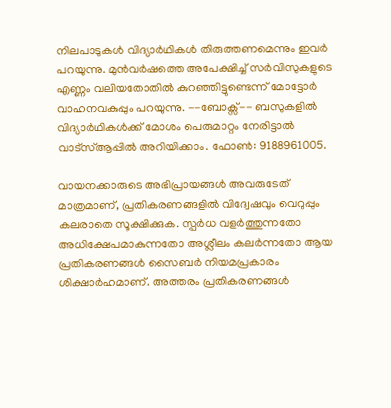നിലപാടുകൾ വിദ്യാർഥികൾ തിരുത്തണമെന്നും ഇവർ പറയുന്നു. മുൻവർഷത്തെ അപേക്ഷിച്ച് സർവിസുകളുടെ എണ്ണം വലിയതോതിൽ കുറഞ്ഞിട്ടുണ്ടെന്ന് മോട്ടോർ വാഹനവകുപ്പും പറയുന്നു. --ബോക്സ്-- ബസുകളിൽ വിദ്യാർഥികൾക്ക് മോശം പെരുമാറ്റം നേരിട്ടാൽ വാട്സ്ആപ്പിൽ അറിയിക്കാം. ഫോൺ: 9188961005.

വായനക്കാരുടെ അഭിപ്രായങ്ങള്‍ അവരുടേത് മാത്രമാണ്, പ്രതികരണങ്ങളിൽ വിദ്വേഷവും വെറുപ്പും കലരാതെ സൂക്ഷിക്കുക. സ്പർധ വളർത്തുന്നതോ അധിക്ഷേപമാകുന്നതോ അശ്ലീലം കലർന്നതോ ആയ പ്രതികരണങ്ങൾ സൈബർ നിയമപ്രകാരം ശിക്ഷാർഹമാണ്. അത്തരം പ്രതികരണങ്ങൾ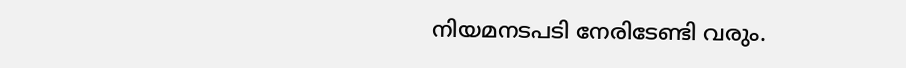നിയമനടപടി നേരിടേണ്ടി വരും.